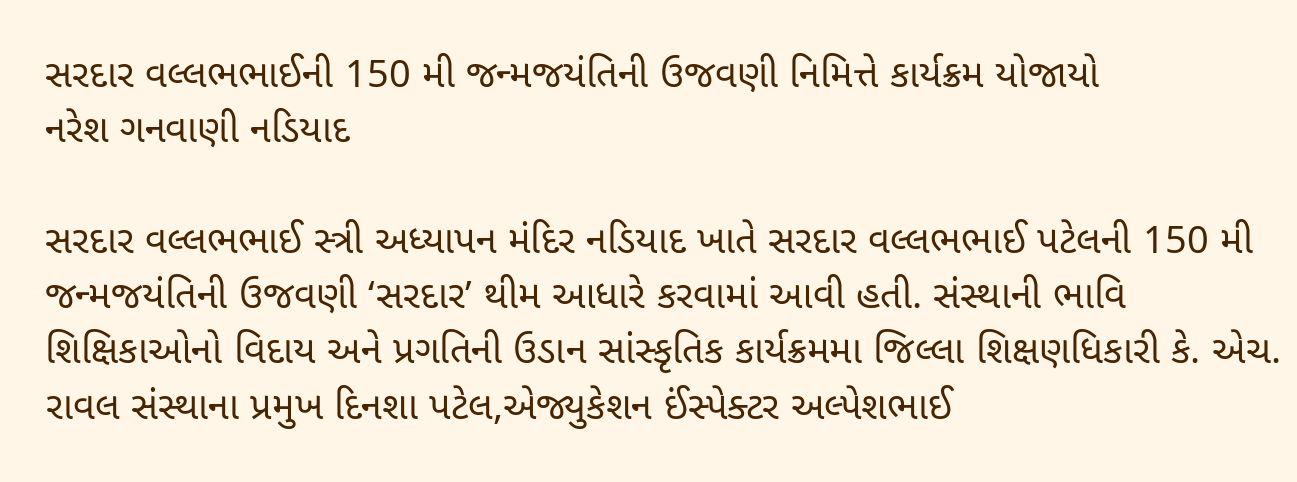સરદાર વલ્લભભાઈની 150 મી જન્મજયંતિની ઉજવણી નિમિત્તે કાર્યક્રમ યોજાયો
નરેશ ગનવાણી નડિયાદ

સરદાર વલ્લભભાઈ સ્ત્રી અધ્યાપન મંદિર નડિયાદ ખાતે સરદાર વલ્લભભાઈ પટેલની 150 મી જન્મજયંતિની ઉજવણી ‘સરદાર’ થીમ આધારે કરવામાં આવી હતી. સંસ્થાની ભાવિ શિક્ષિકાઓનો વિદાય અને પ્રગતિની ઉડાન સાંસ્કૃતિક કાર્યક્રમમા જિલ્લા શિક્ષણધિકારી કે. એચ. રાવલ સંસ્થાના પ્રમુખ દિનશા પટેલ,એજ્યુકેશન ઈંસ્પેક્ટર અલ્પેશભાઈ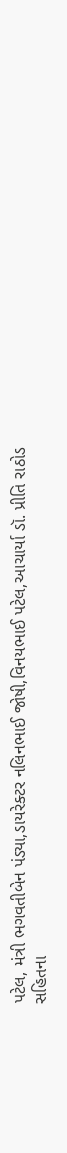પટેલ, મંત્રી ભગવતીબેન પંડ્યા,ડાયરેક્ટર નલિનભાઈ જોષી,વિનયભાઈ પટેલ,આચાર્યા ડૉ. પ્રીતિ રાઠોડ સહિતના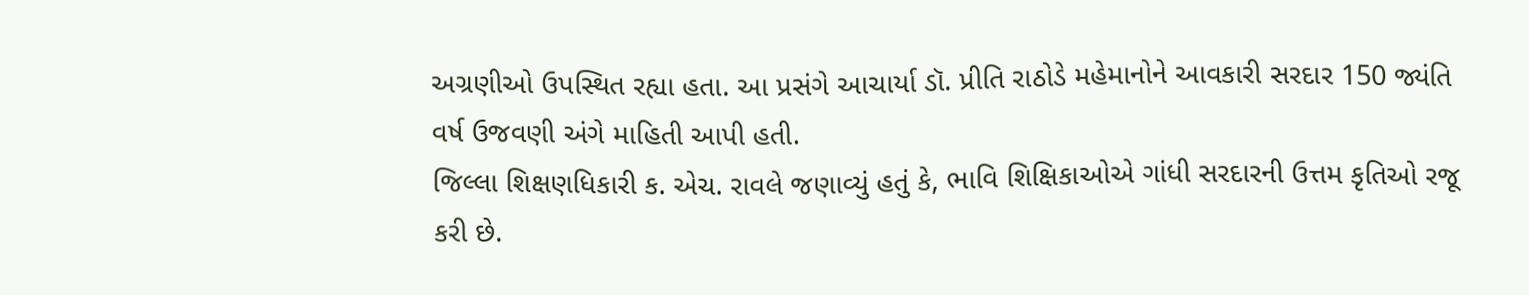અગ્રણીઓ ઉપસ્થિત રહ્યા હતા. આ પ્રસંગે આચાર્યા ડૉ. પ્રીતિ રાઠોડે મહેમાનોને આવકારી સરદાર 150 જ્યંતિ વર્ષ ઉજવણી અંગે માહિતી આપી હતી.
જિલ્લા શિક્ષણધિકારી ક. એચ. રાવલે જણાવ્યું હતું કે, ભાવિ શિક્ષિકાઓએ ગાંધી સરદારની ઉત્તમ કૃતિઓ રજૂ કરી છે.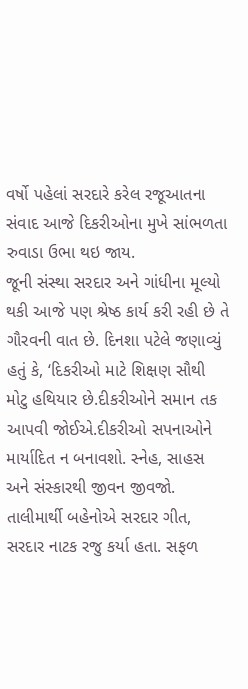વર્ષો પહેલાં સરદારે કરેલ રજૂઆતના સંવાદ આજે દિકરીઓના મુખે સાંભળતા રુવાડા ઉભા થઇ જાય.
જૂની સંસ્થા સરદાર અને ગાંધીના મૂલ્યો થકી આજે પણ શ્રેષ્ઠ કાર્ય કરી રહી છે તે ગૌરવની વાત છે. દિનશા પટેલે જણાવ્યું હતું કે, ‘દિકરીઓ માટે શિક્ષણ સૌથી મોટુ હથિયાર છે.દીકરીઓને સમાન તક આપવી જોઈએ.દીકરીઓ સપનાઓને માર્યાદિત ન બનાવશો. સ્નેહ, સાહસ અને સંસ્કારથી જીવન જીવજો. તાલીમાર્થી બહેનોએ સરદાર ગીત, સરદાર નાટક રજુ કર્યા હતા. સફળ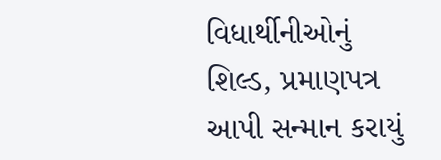વિધાર્થીનીઓનું શિલ્ડ, પ્રમાણપત્ર આપી સન્માન કરાયું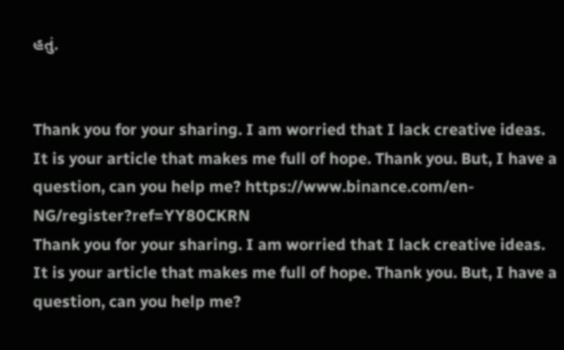હતું.


Thank you for your sharing. I am worried that I lack creative ideas. It is your article that makes me full of hope. Thank you. But, I have a question, can you help me? https://www.binance.com/en-NG/register?ref=YY80CKRN
Thank you for your sharing. I am worried that I lack creative ideas. It is your article that makes me full of hope. Thank you. But, I have a question, can you help me?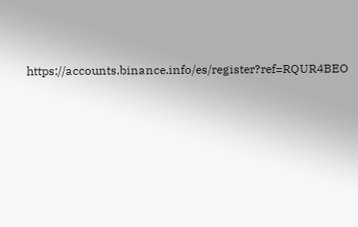https://accounts.binance.info/es/register?ref=RQUR4BEO